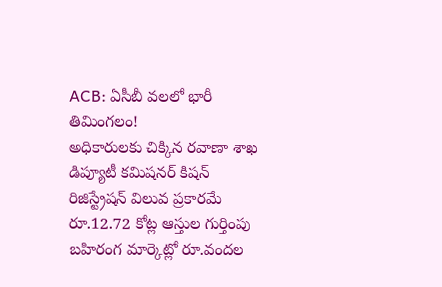ACB: ఏసీబీ వలలో భారీ తిమింగలం!
అధికారులకు చిక్కిన రవాణా శాఖ డిప్యూటీ కమిషనర్ కిషన్
రిజిస్ట్రేషన్ విలువ ప్రకారమే రూ.12.72 కోట్ల ఆస్తుల గుర్తింపు
బహిరంగ మార్కెట్లో రూ.వందల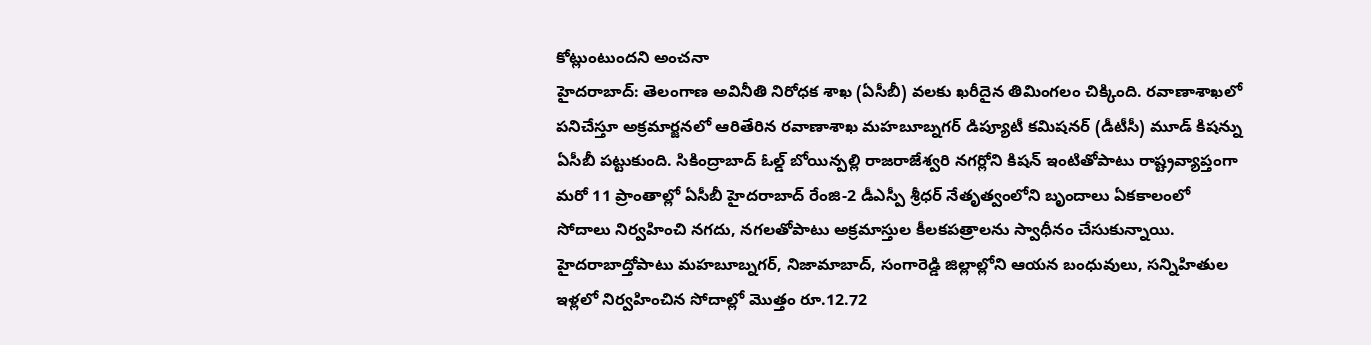కోట్లుంటుందని అంచనా
హైదరాబాద్: తెలంగాణ అవినీతి నిరోధక శాఖ (ఏసీబీ) వలకు ఖరీదైన తిమింగలం చిక్కింది. రవాణాశాఖలో పనిచేస్తూ అక్రమార్జనలో ఆరితేరిన రవాణాశాఖ మహబూబ్నగర్ డిప్యూటీ కమిషనర్ (డీటీసీ) మూడ్ కిషన్ను ఏసీబీ పట్టుకుంది. సికింద్రాబాద్ ఓల్డ్ బోయిన్పల్లి రాజరాజేశ్వరి నగర్లోని కిషన్ ఇంటితోపాటు రాష్ట్రవ్యాప్తంగా మరో 11 ప్రాంతాల్లో ఏసీబీ హైదరాబాద్ రేంజి-2 డీఎస్పీ శ్రీధర్ నేతృత్వంలోని బృందాలు ఏకకాలంలో సోదాలు నిర్వహించి నగదు, నగలతోపాటు అక్రమాస్తుల కీలకపత్రాలను స్వాధీనం చేసుకున్నాయి. హైదరాబాద్తోపాటు మహబూబ్నగర్, నిజామాబాద్, సంగారెడ్డి జిల్లాల్లోని ఆయన బంధువులు, సన్నిహితుల ఇళ్లలో నిర్వహించిన సోదాల్లో మొత్తం రూ.12.72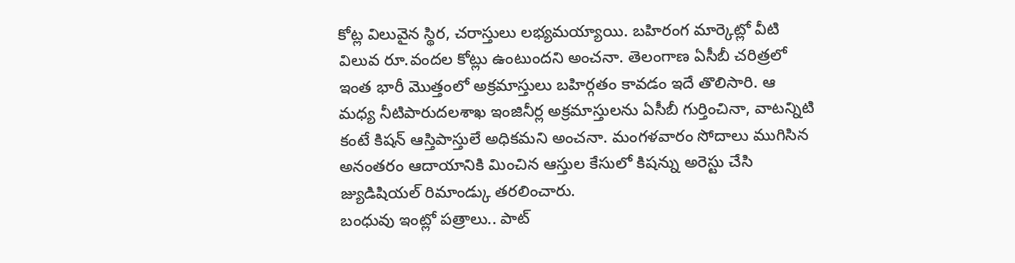కోట్ల విలువైన స్థిర, చరాస్తులు లభ్యమయ్యాయి. బహిరంగ మార్కెట్లో వీటి విలువ రూ.వందల కోట్లు ఉంటుందని అంచనా. తెలంగాణ ఏసీబీ చరిత్రలో ఇంత భారీ మొత్తంలో అక్రమాస్తులు బహిర్గతం కావడం ఇదే తొలిసారి. ఆ మధ్య నీటిపారుదలశాఖ ఇంజినీర్ల అక్రమాస్తులను ఏసీబీ గుర్తించినా, వాటన్నిటి కంటే కిషన్ ఆస్తిపాస్తులే అధికమని అంచనా. మంగళవారం సోదాలు ముగిసిన అనంతరం ఆదాయానికి మించిన ఆస్తుల కేసులో కిషన్ను అరెస్టు చేసి జ్యుడిషియల్ రిమాండ్కు తరలించారు.
బంధువు ఇంట్లో పత్రాలు.. పాట్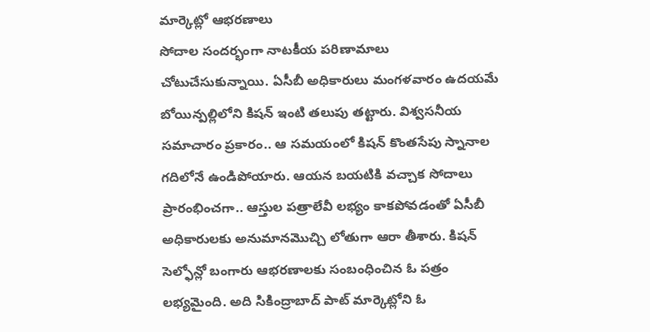మార్కెట్లో ఆభరణాలు
సోదాల సందర్భంగా నాటకీయ పరిణామాలు చోటుచేసుకున్నాయి. ఏసీబీ అధికారులు మంగళవారం ఉదయమే బోయిన్పల్లిలోని కిషన్ ఇంటి తలుపు తట్టారు. విశ్వసనీయ సమాచారం ప్రకారం.. ఆ సమయంలో కిషన్ కొంతసేపు స్నానాల గదిలోనే ఉండిపోయారు. ఆయన బయటికి వచ్చాక సోదాలు ప్రారంభించగా.. ఆస్తుల పత్రాలేవీ లభ్యం కాకపోవడంతో ఏసీబీ అధికారులకు అనుమానమొచ్చి లోతుగా ఆరా తీశారు. కిషన్ సెల్ఫోన్లో బంగారు ఆభరణాలకు సంబంధించిన ఓ పత్రం లభ్యమైంది. అది సికింద్రాబాద్ పాట్ మార్కెట్లోని ఓ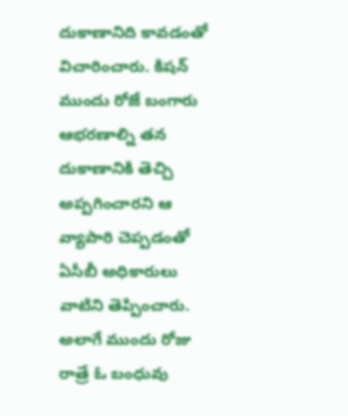దుకాణానిది కావడంతో విచారించారు. కిషన్ ముందు రోజే బంగారు ఆభరణాల్ని తన దుకాణానికి తెచ్చి అప్పగించారని ఆ వ్యాపారి చెప్పడంతో ఏసీబీ అధికారులు వాటిని తెప్పించారు. అలాగే ముందు రోజు రాత్రే ఓ బంధువు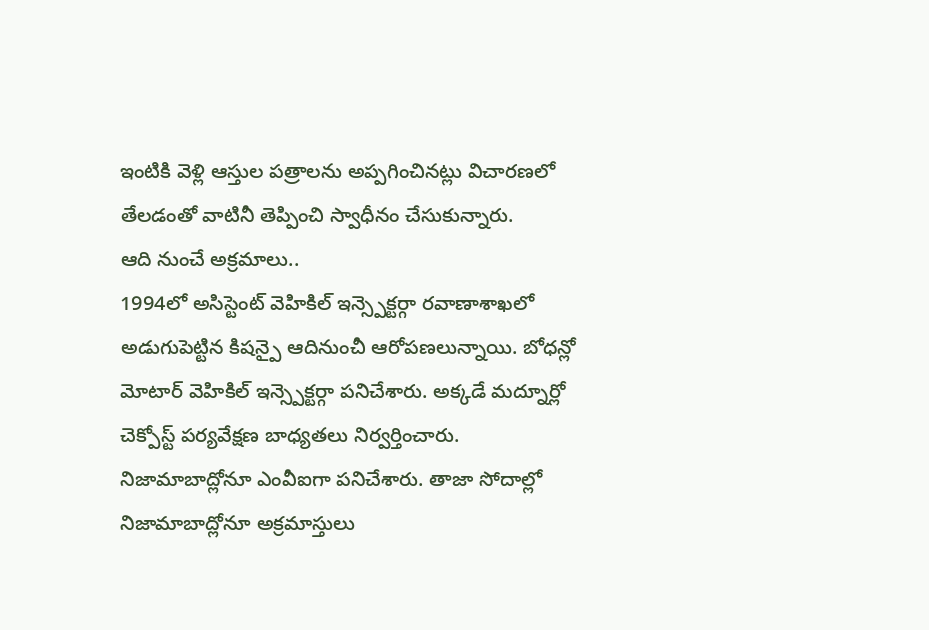ఇంటికి వెళ్లి ఆస్తుల పత్రాలను అప్పగించినట్లు విచారణలో తేలడంతో వాటినీ తెప్పించి స్వాధీనం చేసుకున్నారు.
ఆది నుంచే అక్రమాలు..
1994లో అసిస్టెంట్ వెహికిల్ ఇన్స్పెక్టర్గా రవాణాశాఖలో అడుగుపెట్టిన కిషన్పై ఆదినుంచీ ఆరోపణలున్నాయి. బోధన్లో మోటార్ వెహికిల్ ఇన్స్పెక్టర్గా పనిచేశారు. అక్కడే మద్నూర్లో చెక్పోస్ట్ పర్యవేక్షణ బాధ్యతలు నిర్వర్తించారు. నిజామాబాద్లోనూ ఎంవీఐగా పనిచేశారు. తాజా సోదాల్లో నిజామాబాద్లోనూ అక్రమాస్తులు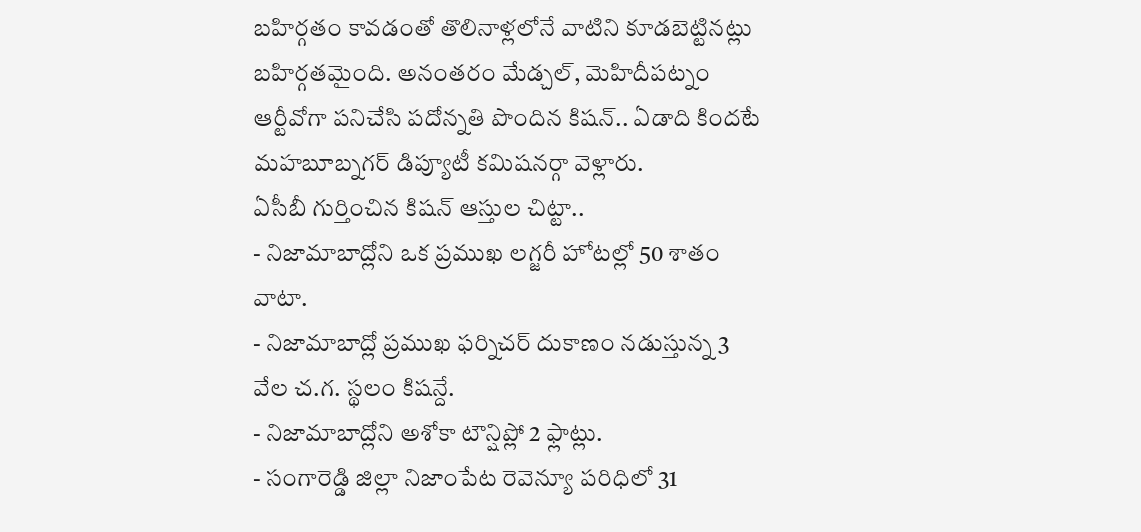బహిర్గతం కావడంతో తొలినాళ్లలోనే వాటిని కూడబెట్టినట్లు బహిర్గతమైంది. అనంతరం మేడ్చల్, మెహిదీపట్నం ఆర్టీవోగా పనిచేసి పదోన్నతి పొందిన కిషన్.. ఏడాది కిందటే మహబూబ్నగర్ డిప్యూటీ కమిషనర్గా వెళ్లారు.
ఏసీబీ గుర్తించిన కిషన్ ఆస్తుల చిట్టా..
- నిజామాబాద్లోని ఒక ప్రముఖ లగ్జరీ హోటల్లో 50 శాతం వాటా.
- నిజామాబాద్లో ప్రముఖ ఫర్నిచర్ దుకాణం నడుస్తున్న 3 వేల చ.గ. స్థలం కిషన్దే.
- నిజామాబాద్లోని అశోకా టౌన్షిప్లో 2 ఫ్లాట్లు.
- సంగారెడ్డి జిల్లా నిజాంపేట రెవెన్యూ పరిధిలో 31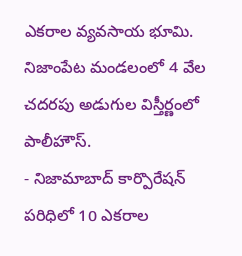ఎకరాల వ్యవసాయ భూమి. నిజాంపేట మండలంలో 4 వేల చదరపు అడుగుల విస్తీర్ణంలో పాలీహౌస్.
- నిజామాబాద్ కార్పొరేషన్ పరిధిలో 10 ఎకరాల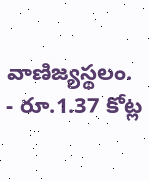వాణిజ్యస్థలం.
- రూ.1.37 కోట్ల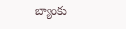బ్యాంకు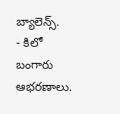బ్యాలెన్స్.
- కిలో బంగారు ఆభరణాలు.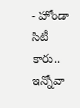- హోండా సిటీ కారు.. ఇన్నోవా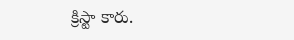క్రిస్టా కారు.